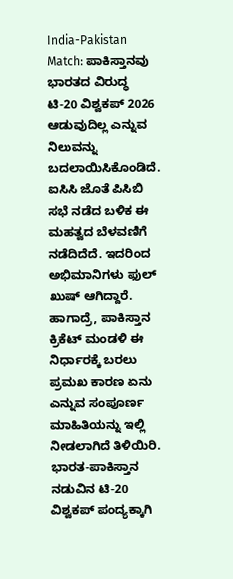India-Pakistan Match: ಪಾಕಿಸ್ತಾನವು ಭಾರತದ ವಿರುದ್ಧ ಟಿ-20 ವಿಶ್ವಕಪ್ 2026 ಆಡುವುದಿಲ್ಲ ಎನ್ನುವ ನಿಲುವನ್ನು ಬದಲಾಯಿಸಿಕೊಂಡಿದೆ. ಐಸಿಸಿ ಜೊತೆ ಪಿಸಿಬಿ ಸಭೆ ನಡೆದ ಬಳಿಕ ಈ ಮಹತ್ವದ ಬೆಳವಣಿಗೆ ನಡೆದಿದೆದೆ. ಇದರಿಂದ ಅಭಿಮಾನಿಗಳು ಫುಲ್ ಖುಷ್ ಆಗಿದ್ದಾರೆ. ಹಾಗಾದ್ರೆ, ಪಾಕಿಸ್ತಾನ ಕ್ರಿಕೆಟ್ ಮಂಡಳಿ ಈ ನಿರ್ಧಾರಕ್ಕೆ ಬರಲು ಪ್ರಮಖ ಕಾರಣ ಏನು ಎನ್ನುವ ಸಂಪೂರ್ಣ ಮಾಹಿತಿಯನ್ನು ಇಲ್ಲಿ ನೀಡಲಾಗಿದೆ ತಿಳಿಯಿರಿ.
ಭಾರತ-ಪಾಕಿಸ್ತಾನ ನಡುವಿನ ಟಿ-20 ವಿಶ್ವಕಪ್ ಪಂದ್ಯಕ್ಕಾಗಿ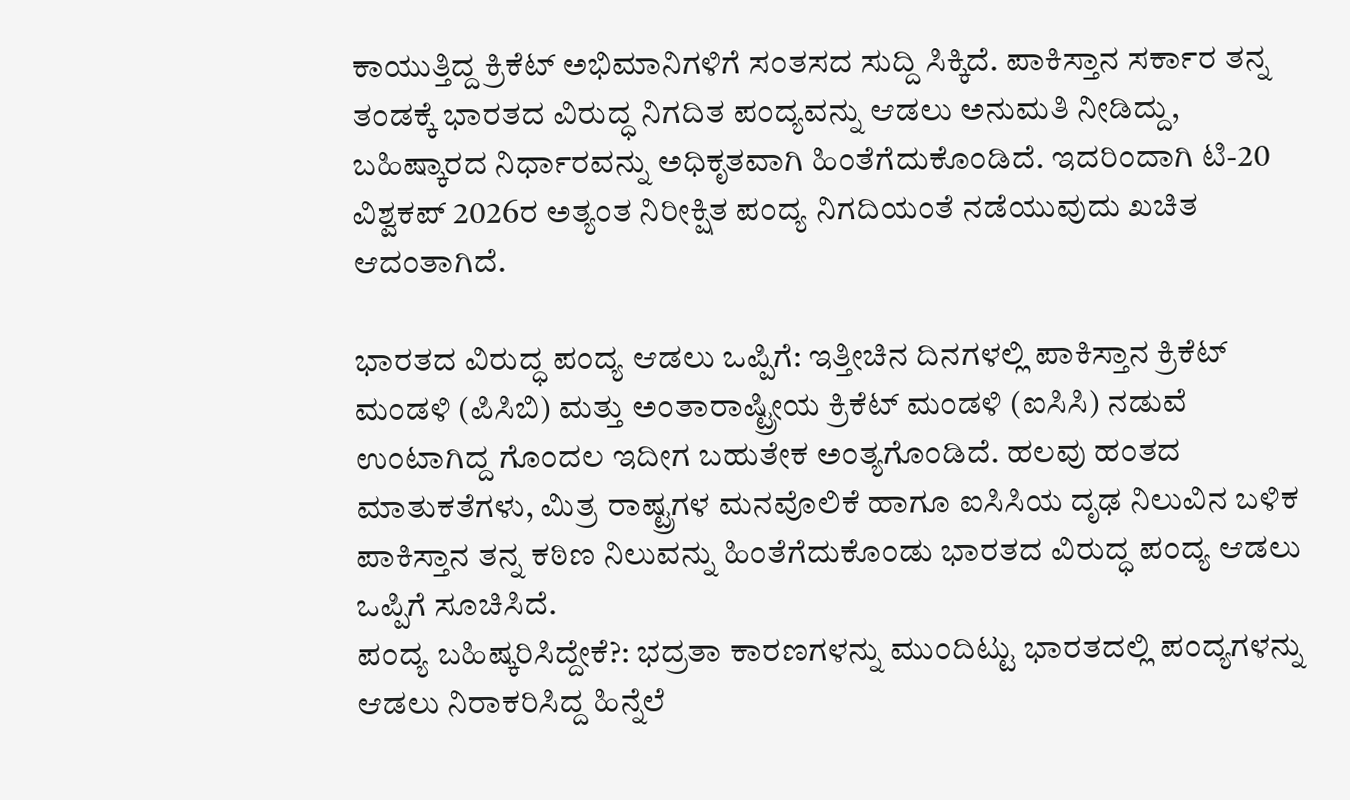ಕಾಯುತ್ತಿದ್ದ ಕ್ರಿಕೆಟ್ ಅಭಿಮಾನಿಗಳಿಗೆ ಸಂತಸದ ಸುದ್ದಿ ಸಿಕ್ಕಿದೆ. ಪಾಕಿಸ್ತಾನ ಸರ್ಕಾರ ತನ್ನ ತಂಡಕ್ಕೆ ಭಾರತದ ವಿರುದ್ಧ ನಿಗದಿತ ಪಂದ್ಯವನ್ನು ಆಡಲು ಅನುಮತಿ ನೀಡಿದ್ದು, ಬಹಿಷ್ಕಾರದ ನಿರ್ಧಾರವನ್ನು ಅಧಿಕೃತವಾಗಿ ಹಿಂತೆಗೆದುಕೊಂಡಿದೆ. ಇದರಿಂದಾಗಿ ಟಿ-20 ವಿಶ್ವಕಪ್ 2026ರ ಅತ್ಯಂತ ನಿರೀಕ್ಷಿತ ಪಂದ್ಯ ನಿಗದಿಯಂತೆ ನಡೆಯುವುದು ಖಚಿತ ಆದಂತಾಗಿದೆ.

ಭಾರತದ ವಿರುದ್ಧ ಪಂದ್ಯ ಆಡಲು ಒಪ್ಪಿಗೆ: ಇತ್ತೀಚಿನ ದಿನಗಳಲ್ಲಿ ಪಾಕಿಸ್ತಾನ ಕ್ರಿಕೆಟ್ ಮಂಡಳಿ (ಪಿಸಿಬಿ) ಮತ್ತು ಅಂತಾರಾಷ್ಟ್ರೀಯ ಕ್ರಿಕೆಟ್ ಮಂಡಳಿ (ಐಸಿಸಿ) ನಡುವೆ ಉಂಟಾಗಿದ್ದ ಗೊಂದಲ ಇದೀಗ ಬಹುತೇಕ ಅಂತ್ಯಗೊಂಡಿದೆ. ಹಲವು ಹಂತದ ಮಾತುಕತೆಗಳು, ಮಿತ್ರ ರಾಷ್ಟ್ರಗಳ ಮನವೊಲಿಕೆ ಹಾಗೂ ಐಸಿಸಿಯ ದೃಢ ನಿಲುವಿನ ಬಳಿಕ ಪಾಕಿಸ್ತಾನ ತನ್ನ ಕಠಿಣ ನಿಲುವನ್ನು ಹಿಂತೆಗೆದುಕೊಂಡು ಭಾರತದ ವಿರುದ್ಧ ಪಂದ್ಯ ಆಡಲು ಒಪ್ಪಿಗೆ ಸೂಚಿಸಿದೆ.
ಪಂದ್ಯ ಬಹಿಷ್ಕರಿಸಿದ್ದೇಕೆ?: ಭದ್ರತಾ ಕಾರಣಗಳನ್ನು ಮುಂದಿಟ್ಟು ಭಾರತದಲ್ಲಿ ಪಂದ್ಯಗಳನ್ನು ಆಡಲು ನಿರಾಕರಿಸಿದ್ದ ಹಿನ್ನೆಲೆ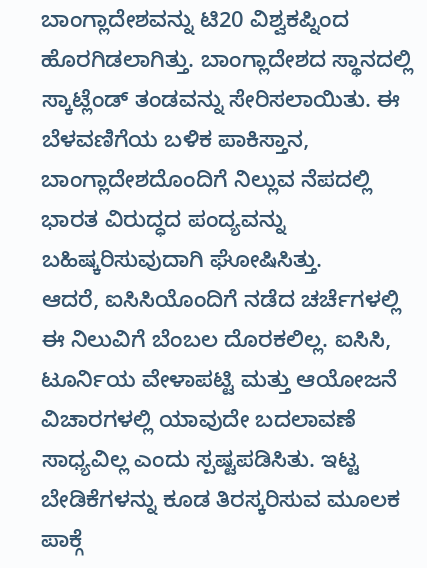ಬಾಂಗ್ಲಾದೇಶವನ್ನು ಟಿ20 ವಿಶ್ವಕಪ್ನಿಂದ ಹೊರಗಿಡಲಾಗಿತ್ತು. ಬಾಂಗ್ಲಾದೇಶದ ಸ್ಥಾನದಲ್ಲಿ ಸ್ಕಾಟ್ಲೆಂಡ್ ತಂಡವನ್ನು ಸೇರಿಸಲಾಯಿತು. ಈ ಬೆಳವಣಿಗೆಯ ಬಳಿಕ ಪಾಕಿಸ್ತಾನ, ಬಾಂಗ್ಲಾದೇಶದೊಂದಿಗೆ ನಿಲ್ಲುವ ನೆಪದಲ್ಲಿ ಭಾರತ ವಿರುದ್ಧದ ಪಂದ್ಯವನ್ನು ಬಹಿಷ್ಕರಿಸುವುದಾಗಿ ಘೋಷಿಸಿತ್ತು.
ಆದರೆ, ಐಸಿಸಿಯೊಂದಿಗೆ ನಡೆದ ಚರ್ಚೆಗಳಲ್ಲಿ ಈ ನಿಲುವಿಗೆ ಬೆಂಬಲ ದೊರಕಲಿಲ್ಲ. ಐಸಿಸಿ, ಟೂರ್ನಿಯ ವೇಳಾಪಟ್ಟಿ ಮತ್ತು ಆಯೋಜನೆ ವಿಚಾರಗಳಲ್ಲಿ ಯಾವುದೇ ಬದಲಾವಣೆ ಸಾಧ್ಯವಿಲ್ಲ ಎಂದು ಸ್ಪಷ್ಟಪಡಿಸಿತು. ಇಟ್ಟ ಬೇಡಿಕೆಗಳನ್ನು ಕೂಡ ತಿರಸ್ಕರಿಸುವ ಮೂಲಕ ಪಾಕ್ಗೆ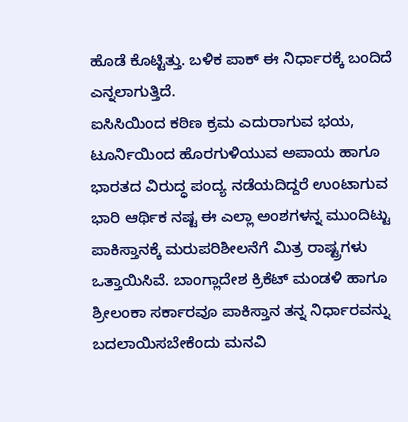ಹೊಡೆ ಕೊಟ್ಟಿತ್ತು. ಬಳಿಕ ಪಾಕ್ ಈ ನಿರ್ಧಾರಕ್ಕೆ ಬಂದಿದೆ ಎನ್ನಲಾಗುತ್ತಿದೆ.
ಐಸಿಸಿಯಿಂದ ಕಠಿಣ ಕ್ರಮ ಎದುರಾಗುವ ಭಯ, ಟೂರ್ನಿಯಿಂದ ಹೊರಗುಳಿಯುವ ಅಪಾಯ ಹಾಗೂ ಭಾರತದ ವಿರುದ್ಧ ಪಂದ್ಯ ನಡೆಯದಿದ್ದರೆ ಉಂಟಾಗುವ ಭಾರಿ ಆರ್ಥಿಕ ನಷ್ಟ ಈ ಎಲ್ಲಾ ಅಂಶಗಳನ್ನ ಮುಂದಿಟ್ಟು ಪಾಕಿಸ್ತಾನಕ್ಕೆ ಮರುಪರಿಶೀಲನೆಗೆ ಮಿತ್ರ ರಾಷ್ಟ್ರಗಳು ಒತ್ತಾಯಿಸಿವೆ. ಬಾಂಗ್ಲಾದೇಶ ಕ್ರಿಕೆಟ್ ಮಂಡಳಿ ಹಾಗೂ ಶ್ರೀಲಂಕಾ ಸರ್ಕಾರವೂ ಪಾಕಿಸ್ತಾನ ತನ್ನ ನಿರ್ಧಾರವನ್ನು ಬದಲಾಯಿಸಬೇಕೆಂದು ಮನವಿ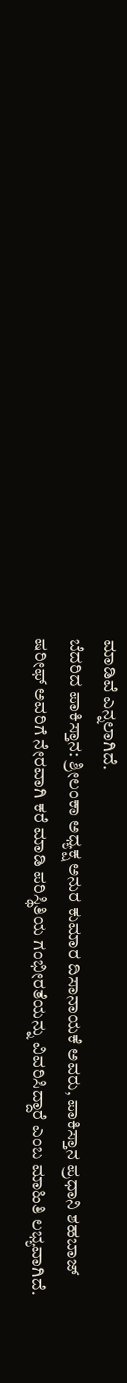ಮಾಡಿವೆ ಎನ್ನಲಾಗಿದೆ.
ಬೆದರಿದ ಪಾಕಿಸ್ತಾನ: ಶ್ರೀಲಂಕಾ ಅಧ್ಯಕ್ಷ ಅನುರ ಕುಮಾರ ದಿಸಾನಾಯಕೆ ಅವರು, ಪಾಕಿಸ್ತಾನ ಪ್ರಧಾನಿ ಶಹಬಾಜ್ ಷರೀಫ್ ಅವರಿಗೆ ನೇರವಾಗಿ ಕರೆ ಮಾಡಿ ಪರಿಸ್ಥಿತಿಯ ಗಂಭೀರತೆಯನ್ನು ವಿವರಿಸಿದ್ದಾರೆ ಎಂಬ ಮಾಹಿತಿ ಲಭ್ಯವಾಗಿದೆ.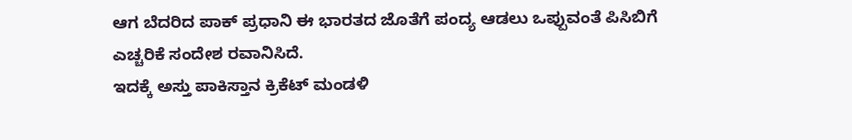ಆಗ ಬೆದರಿದ ಪಾಕ್ ಪ್ರಧಾನಿ ಈ ಭಾರತದ ಜೊತೆಗೆ ಪಂದ್ಯ ಆಡಲು ಒಪ್ಪುವಂತೆ ಪಿಸಿಬಿಗೆ ಎಚ್ಚರಿಕೆ ಸಂದೇಶ ರವಾನಿಸಿದೆ.
ಇದಕ್ಕೆ ಅಸ್ತು ಪಾಕಿಸ್ತಾನ ಕ್ರಿಕೆಟ್ ಮಂಡಳಿ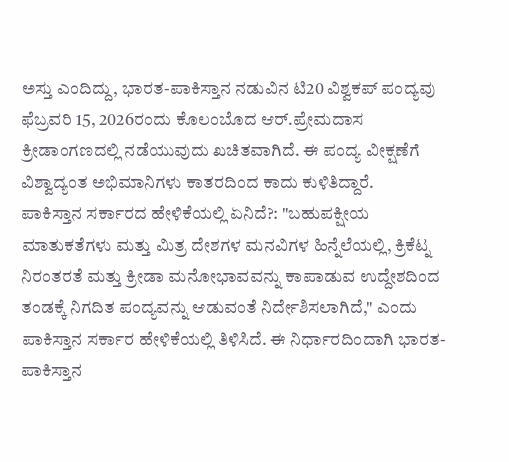ಅಸ್ತು ಎಂದಿದ್ದು, ಭಾರತ-ಪಾಕಿಸ್ತಾನ ನಡುವಿನ ಟಿ20 ವಿಶ್ವಕಪ್ ಪಂದ್ಯವು ಫೆಬ್ರವರಿ 15, 2026ರಂದು ಕೊಲಂಬೊದ ಆರ್.ಪ್ರೇಮದಾಸ ಕ್ರೀಡಾಂಗಣದಲ್ಲಿ ನಡೆಯುವುದು ಖಚಿತವಾಗಿದೆ. ಈ ಪಂದ್ಯ ವೀಕ್ಷಣೆಗೆ ವಿಶ್ವಾದ್ಯಂತ ಅಭಿಮಾನಿಗಳು ಕಾತರದಿಂದ ಕಾದು ಕುಳಿತಿದ್ದಾರೆ.
ಪಾಕಿಸ್ತಾನ ಸರ್ಕಾರದ ಹೇಳಿಕೆಯಲ್ಲಿ ಏನಿದೆ?: "ಬಹುಪಕ್ಷೀಯ ಮಾತುಕತೆಗಳು ಮತ್ತು ಮಿತ್ರ ದೇಶಗಳ ಮನವಿಗಳ ಹಿನ್ನೆಲೆಯಲ್ಲಿ, ಕ್ರಿಕೆಟ್ನ ನಿರಂತರತೆ ಮತ್ತು ಕ್ರೀಡಾ ಮನೋಭಾವವನ್ನು ಕಾಪಾಡುವ ಉದ್ದೇಶದಿಂದ ತಂಡಕ್ಕೆ ನಿಗದಿತ ಪಂದ್ಯವನ್ನು ಆಡುವಂತೆ ನಿರ್ದೇಶಿಸಲಾಗಿದೆ," ಎಂದು ಪಾಕಿಸ್ತಾನ ಸರ್ಕಾರ ಹೇಳಿಕೆಯಲ್ಲಿ ತಿಳಿಸಿದೆ. ಈ ನಿರ್ಧಾರದಿಂದಾಗಿ ಭಾರತ-ಪಾಕಿಸ್ತಾನ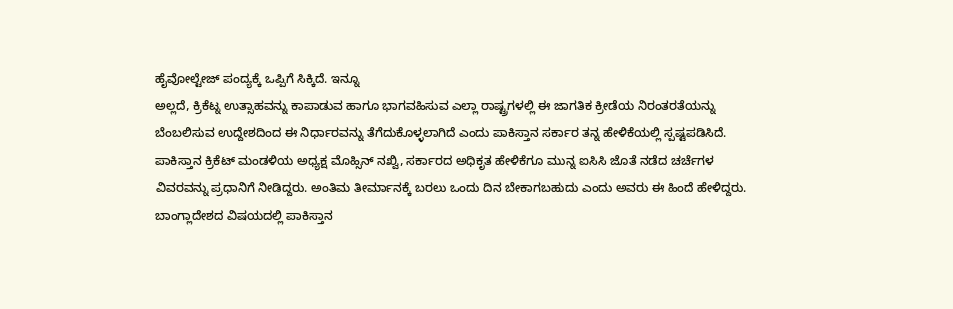ಹೈವೋಲ್ಟೇಜ್ ಪಂದ್ಯಕ್ಕೆ ಒಪ್ಪಿಗೆ ಸಿಕ್ಕಿದೆ. ಇನ್ನೂ
ಅಲ್ಲದೆ, ಕ್ರಿಕೆಟ್ನ ಉತ್ಸಾಹವನ್ನು ಕಾಪಾಡುವ ಹಾಗೂ ಭಾಗವಹಿಸುವ ಎಲ್ಲಾ ರಾಷ್ಟ್ರಗಳಲ್ಲಿ ಈ ಜಾಗತಿಕ ಕ್ರೀಡೆಯ ನಿರಂತರತೆಯನ್ನು ಬೆಂಬಲಿಸುವ ಉದ್ದೇಶದಿಂದ ಈ ನಿರ್ಧಾರವನ್ನು ತೆಗೆದುಕೊಳ್ಳಲಾಗಿದೆ ಎಂದು ಪಾಕಿಸ್ತಾನ ಸರ್ಕಾರ ತನ್ನ ಹೇಳಿಕೆಯಲ್ಲಿ ಸ್ಪಷ್ಟಪಡಿಸಿದೆ.
ಪಾಕಿಸ್ತಾನ ಕ್ರಿಕೆಟ್ ಮಂಡಳಿಯ ಅಧ್ಯಕ್ಷ ಮೊಹ್ಸಿನ್ ನಖ್ವಿ, ಸರ್ಕಾರದ ಅಧಿಕೃತ ಹೇಳಿಕೆಗೂ ಮುನ್ನ ಐಸಿಸಿ ಜೊತೆ ನಡೆದ ಚರ್ಚೆಗಳ ವಿವರವನ್ನು ಪ್ರಧಾನಿಗೆ ನೀಡಿದ್ದರು. ಅಂತಿಮ ತೀರ್ಮಾನಕ್ಕೆ ಬರಲು ಒಂದು ದಿನ ಬೇಕಾಗಬಹುದು ಎಂದು ಅವರು ಈ ಹಿಂದೆ ಹೇಳಿದ್ದರು. ಬಾಂಗ್ಲಾದೇಶದ ವಿಷಯದಲ್ಲಿ ಪಾಕಿಸ್ತಾನ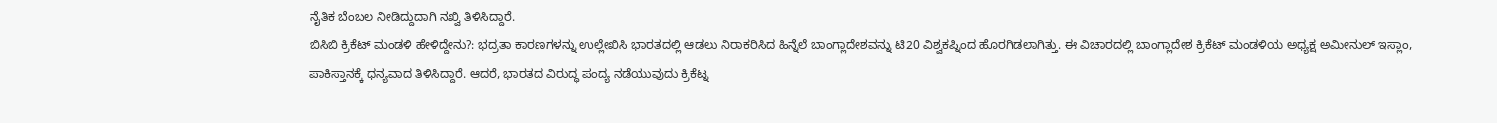ನೈತಿಕ ಬೆಂಬಲ ನೀಡಿದ್ದುದಾಗಿ ನಖ್ವಿ ತಿಳಿಸಿದ್ದಾರೆ.
ಬಿಸಿಬಿ ಕ್ರಿಕೆಟ್ ಮಂಡಳಿ ಹೇಳಿದ್ದೇನು?: ಭದ್ರತಾ ಕಾರಣಗಳನ್ನು ಉಲ್ಲೇಖಿಸಿ ಭಾರತದಲ್ಲಿ ಆಡಲು ನಿರಾಕರಿಸಿದ ಹಿನ್ನೆಲೆ ಬಾಂಗ್ಲಾದೇಶವನ್ನು ಟಿ20 ವಿಶ್ವಕಪ್ನಿಂದ ಹೊರಗಿಡಲಾಗಿತ್ತು. ಈ ವಿಚಾರದಲ್ಲಿ ಬಾಂಗ್ಲಾದೇಶ ಕ್ರಿಕೆಟ್ ಮಂಡಳಿಯ ಅಧ್ಯಕ್ಷ ಅಮೀನುಲ್ ಇಸ್ಲಾಂ, ಪಾಕಿಸ್ತಾನಕ್ಕೆ ಧನ್ಯವಾದ ತಿಳಿಸಿದ್ದಾರೆ. ಆದರೆ, ಭಾರತದ ವಿರುದ್ಧ ಪಂದ್ಯ ನಡೆಯುವುದು ಕ್ರಿಕೆಟ್ನ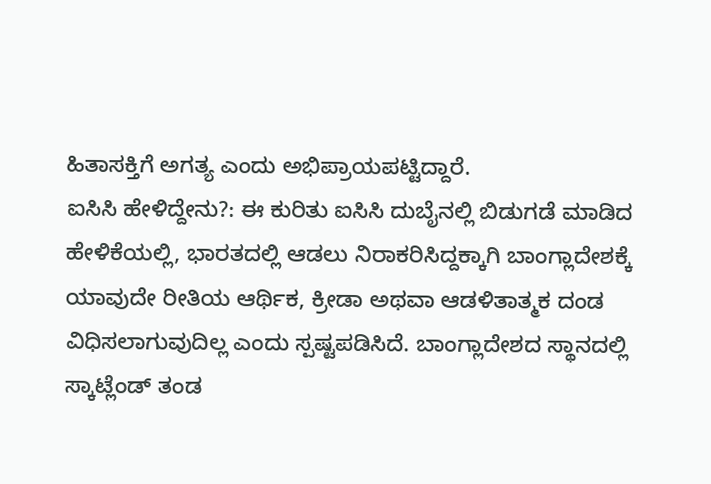ಹಿತಾಸಕ್ತಿಗೆ ಅಗತ್ಯ ಎಂದು ಅಭಿಪ್ರಾಯಪಟ್ಟಿದ್ದಾರೆ.
ಐಸಿಸಿ ಹೇಳಿದ್ದೇನು?: ಈ ಕುರಿತು ಐಸಿಸಿ ದುಬೈನಲ್ಲಿ ಬಿಡುಗಡೆ ಮಾಡಿದ ಹೇಳಿಕೆಯಲ್ಲಿ, ಭಾರತದಲ್ಲಿ ಆಡಲು ನಿರಾಕರಿಸಿದ್ದಕ್ಕಾಗಿ ಬಾಂಗ್ಲಾದೇಶಕ್ಕೆ ಯಾವುದೇ ರೀತಿಯ ಆರ್ಥಿಕ, ಕ್ರೀಡಾ ಅಥವಾ ಆಡಳಿತಾತ್ಮಕ ದಂಡ ವಿಧಿಸಲಾಗುವುದಿಲ್ಲ ಎಂದು ಸ್ಪಷ್ಟಪಡಿಸಿದೆ. ಬಾಂಗ್ಲಾದೇಶದ ಸ್ಥಾನದಲ್ಲಿ ಸ್ಕಾಟ್ಲೆಂಡ್ ತಂಡ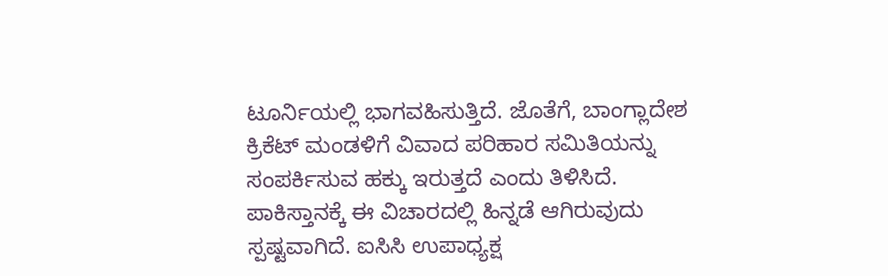ಟೂರ್ನಿಯಲ್ಲಿ ಭಾಗವಹಿಸುತ್ತಿದೆ. ಜೊತೆಗೆ, ಬಾಂಗ್ಲಾದೇಶ ಕ್ರಿಕೆಟ್ ಮಂಡಳಿಗೆ ವಿವಾದ ಪರಿಹಾರ ಸಮಿತಿಯನ್ನು ಸಂಪರ್ಕಿಸುವ ಹಕ್ಕು ಇರುತ್ತದೆ ಎಂದು ತಿಳಿಸಿದೆ.
ಪಾಕಿಸ್ತಾನಕ್ಕೆ ಈ ವಿಚಾರದಲ್ಲಿ ಹಿನ್ನಡೆ ಆಗಿರುವುದು ಸ್ಪಷ್ಟವಾಗಿದೆ. ಐಸಿಸಿ ಉಪಾಧ್ಯಕ್ಷ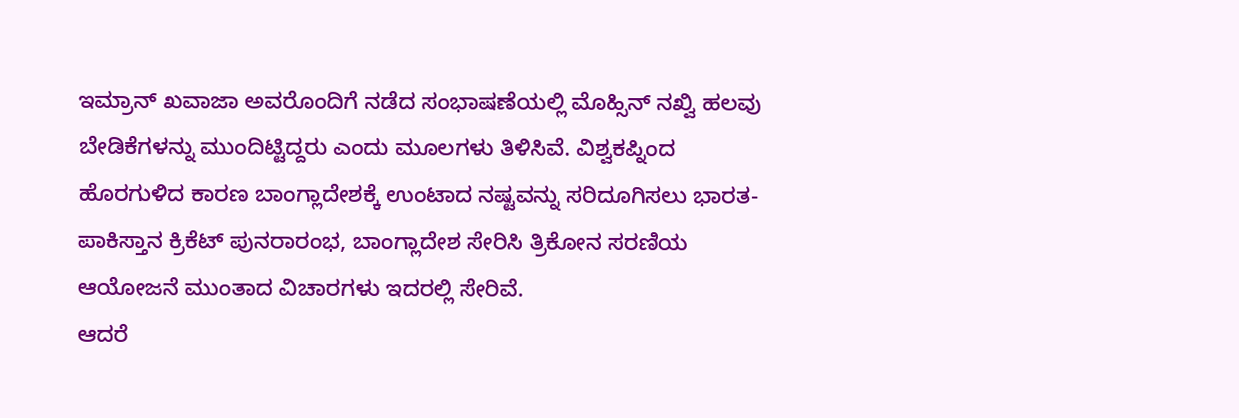ಇಮ್ರಾನ್ ಖವಾಜಾ ಅವರೊಂದಿಗೆ ನಡೆದ ಸಂಭಾಷಣೆಯಲ್ಲಿ ಮೊಹ್ಸಿನ್ ನಖ್ವಿ ಹಲವು ಬೇಡಿಕೆಗಳನ್ನು ಮುಂದಿಟ್ಟಿದ್ದರು ಎಂದು ಮೂಲಗಳು ತಿಳಿಸಿವೆ. ವಿಶ್ವಕಪ್ನಿಂದ ಹೊರಗುಳಿದ ಕಾರಣ ಬಾಂಗ್ಲಾದೇಶಕ್ಕೆ ಉಂಟಾದ ನಷ್ಟವನ್ನು ಸರಿದೂಗಿಸಲು ಭಾರತ-ಪಾಕಿಸ್ತಾನ ಕ್ರಿಕೆಟ್ ಪುನರಾರಂಭ, ಬಾಂಗ್ಲಾದೇಶ ಸೇರಿಸಿ ತ್ರಿಕೋನ ಸರಣಿಯ ಆಯೋಜನೆ ಮುಂತಾದ ವಿಚಾರಗಳು ಇದರಲ್ಲಿ ಸೇರಿವೆ.
ಆದರೆ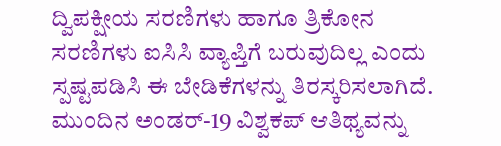ದ್ವಿಪಕ್ಷೀಯ ಸರಣಿಗಳು ಹಾಗೂ ತ್ರಿಕೋನ ಸರಣಿಗಳು ಐಸಿಸಿ ವ್ಯಾಪ್ತಿಗೆ ಬರುವುದಿಲ್ಲ ಎಂದು ಸ್ಪಷ್ಟಪಡಿಸಿ ಈ ಬೇಡಿಕೆಗಳನ್ನು ತಿರಸ್ಕರಿಸಲಾಗಿದೆ. ಮುಂದಿನ ಅಂಡರ್-19 ವಿಶ್ವಕಪ್ ಆತಿಥ್ಯವನ್ನು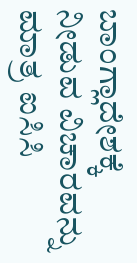ಬಾಂಗ್ಲಾದೇಶಕ್ಕೆ ನೀಡುವ ವಿಚಾರವನ್ನು ಮಾತ್ರ ಐಸಿಸಿ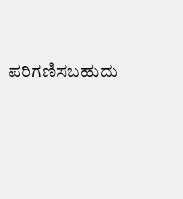ಪರಿಗಣಿಸಬಹುದು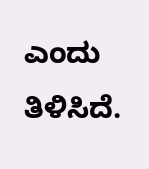ಎಂದು ತಿಳಿಸಿದೆ.